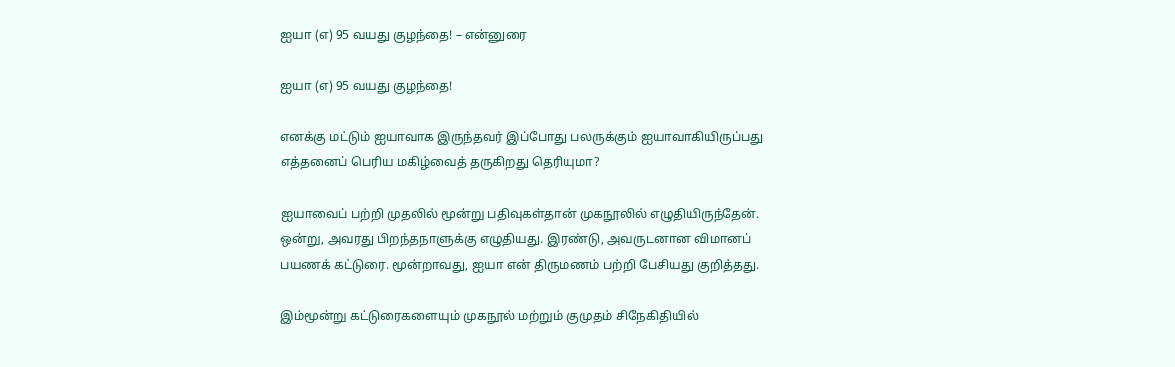ஐயா (எ) 95 வயது குழந்தை! – என்னுரை

ஐயா (எ) 95 வயது குழந்தை!

எனக்கு மட்டும் ஐயாவாக இருந்தவர் இப்போது பலருக்கும் ஐயாவாகியிருப்பது எத்தனைப் பெரிய மகிழ்வைத் தருகிறது தெரியுமா?

ஐயாவைப் பற்றி முதலில் மூன்று பதிவுகள்தான் முகநூலில் எழுதியிருந்தேன். ஒன்று, அவரது பிறந்தநாளுக்கு எழுதியது. இரண்டு, அவருடனான விமானப் பயணக் கட்டுரை. மூன்றாவது, ஐயா என் திருமணம் பற்றி பேசியது குறித்தது.

இம்மூன்று கட்டுரைகளையும் முகநூல் மற்றும் குமுதம் சிநேகிதியில்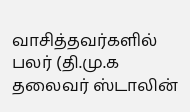வாசித்தவர்களில் பலர் (தி.மு.க தலைவர் ஸ்டாலின்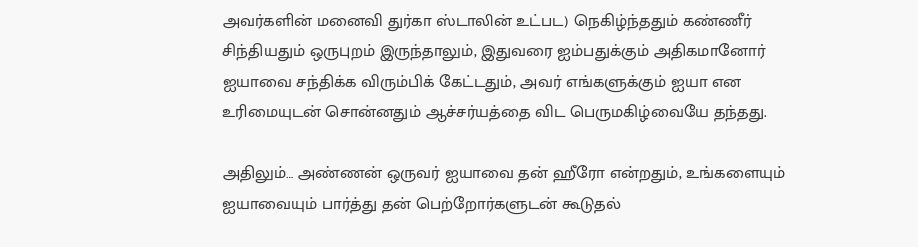அவர்களின் மனைவி துர்கா ஸ்டாலின் உட்பட) நெகிழ்ந்ததும் கண்ணீர் சிந்தியதும் ஒருபுறம் இருந்தாலும், இதுவரை ஐம்பதுக்கும் அதிகமானோர் ஐயாவை சந்திக்க விரும்பிக் கேட்டதும், அவர் எங்களுக்கும் ஐயா என உரிமையுடன் சொன்னதும் ஆச்சர்யத்தை விட பெருமகிழ்வையே தந்தது.

அதிலும்… அண்ணன் ஒருவர் ஐயாவை தன் ஹீரோ என்றதும், உங்களையும் ஐயாவையும் பார்த்து தன் பெற்றோர்களுடன் கூடுதல்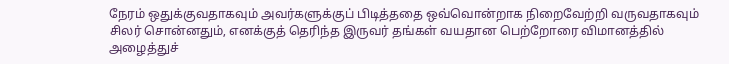நேரம் ஒதுக்குவதாகவும் அவர்களுக்குப் பிடித்ததை ஒவ்வொன்றாக நிறைவேற்றி வருவதாகவும் சிலர் சொன்னதும், எனக்குத் தெரிந்த இருவர் தங்கள் வயதான பெற்றோரை விமானத்தில் அழைத்துச்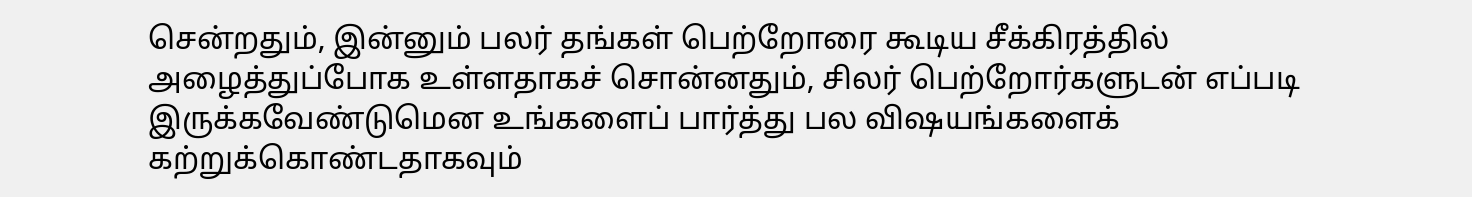சென்றதும், இன்னும் பலர் தங்கள் பெற்றோரை கூடிய சீக்கிரத்தில் அழைத்துப்போக உள்ளதாகச் சொன்னதும், சிலர் பெற்றோர்களுடன் எப்படி இருக்கவேண்டுமென உங்களைப் பார்த்து பல விஷயங்களைக் கற்றுக்கொண்டதாகவும்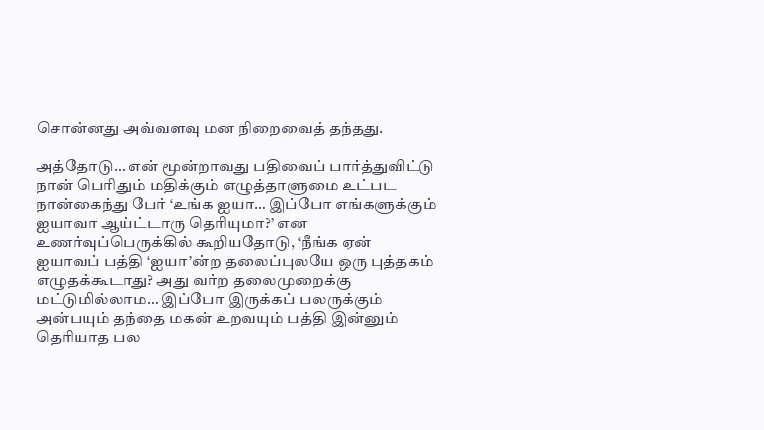சொன்னது அவ்வளவு மன நிறைவைத் தந்தது.

அத்தோடு… என் மூன்றாவது பதிவைப் பார்த்துவிட்டு நான் பெரிதும் மதிக்கும் எழுத்தாளுமை உட்பட நான்கைந்து பேர் ‘உங்க ஐயா… இப்போ எங்களுக்கும் ஐயாவா ஆய்ட்டாரு தெரியுமா?’ என உணர்வுப்பெருக்கில் கூறியதோடு, ‘நீங்க ஏன் ஐயாவப் பத்தி ‘ஐயா’ன்ற தலைப்புலயே ஒரு புத்தகம் எழுதக்கூடாது? அது வர்ற தலைமுறைக்கு மட்டுமில்லாம… இப்போ இருக்கப் பலருக்கும் அன்பயும் தந்தை மகன் உறவயும் பத்தி இன்னும் தெரியாத பல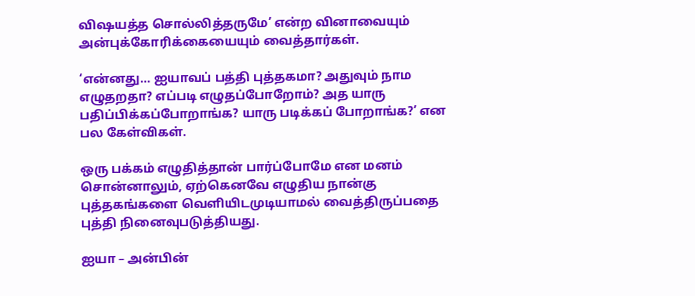விஷயத்த சொல்லித்தருமே’ என்ற வினாவையும் அன்புக்கோரிக்கையையும் வைத்தார்கள்.

‘என்னது… ஐயாவப் பத்தி புத்தகமா? அதுவும் நாம எழுதறதா? எப்படி எழுதப்போறோம்? அத யாரு பதிப்பிக்கப்போறாங்க? யாரு படிக்கப் போறாங்க?’ என பல கேள்விகள்.

ஒரு பக்கம் எழுதித்தான் பார்ப்போமே என மனம் சொன்னாலும், ஏற்கெனவே எழுதிய நான்கு புத்தகங்களை வெளியிடமுடியாமல் வைத்திருப்பதை புத்தி நினைவுபடுத்தியது.

ஐயா – அன்பின்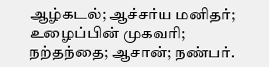ஆழ்கடல்; ஆச்சர்ய மனிதர்; உழைப்பின் முகவரி; நற்தந்தை; ஆசான்; நண்பர்.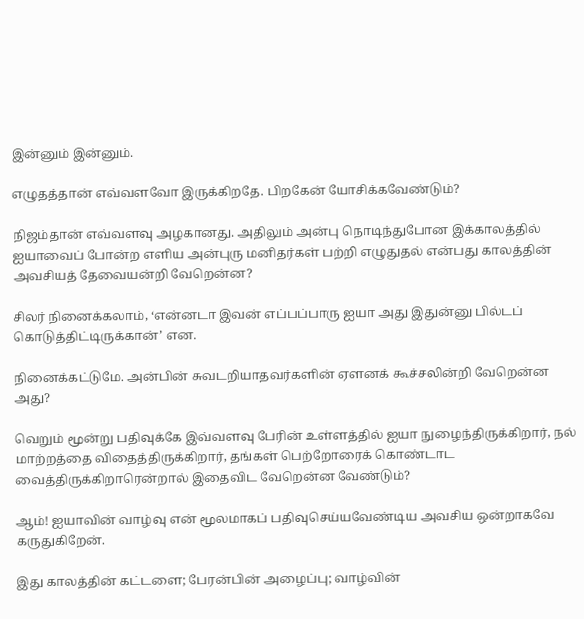இன்னும் இன்னும்.

எழுதத்தான் எவ்வளவோ இருக்கிறதே. பிறகேன் யோசிக்கவேண்டும்?

நிஜம்தான் எவ்வளவு அழகானது. அதிலும் அன்பு நொடிந்துபோன இக்காலத்தில் ஐயாவைப் போன்ற எளிய அன்புரு மனிதர்கள் பற்றி எழுதுதல் என்பது காலத்தின் அவசியத் தேவையன்றி வேறென்ன?

சிலர் நினைக்கலாம், ‘என்னடா இவன் எப்பப்பாரு ஐயா அது இதுன்னு பில்டப் கொடுத்திட்டிருக்கான்’ என.

நினைக்கட்டுமே. அன்பின் சுவடறியாதவர்களின் ஏளனக் கூச்சலின்றி வேறென்ன அது?

வெறும் மூன்று பதிவுக்கே இவ்வளவு பேரின் உள்ளத்தில் ஐயா நுழைந்திருக்கிறார், நல் மாற்றத்தை விதைத்திருக்கிறார், தங்கள் பெற்றோரைக் கொண்டாட வைத்திருக்கிறாரென்றால் இதைவிட வேறென்ன வேண்டும்?

ஆம்! ஐயாவின் வாழ்வு என் மூலமாகப் பதிவுசெய்யவேண்டிய அவசிய ஒன்றாகவே கருதுகிறேன்.

இது காலத்தின் கட்டளை; பேரன்பின் அழைப்பு; வாழ்வின்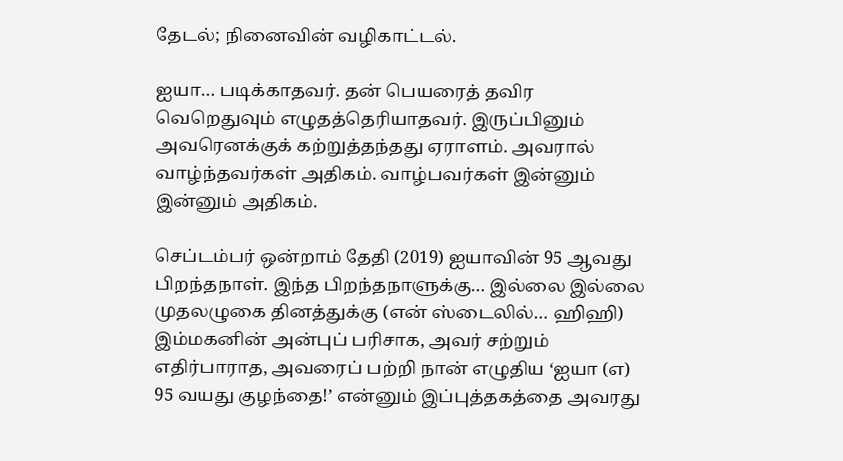தேடல்; நினைவின் வழிகாட்டல்.

ஐயா… படிக்காதவர். தன் பெயரைத் தவிர வெறெதுவும் எழுதத்தெரியாதவர். இருப்பினும் அவரெனக்குக் கற்றுத்தந்தது ஏராளம். அவரால் வாழ்ந்தவர்கள் அதிகம். வாழ்பவர்கள் இன்னும் இன்னும் அதிகம்.

செப்டம்பர் ஒன்றாம் தேதி (2019) ஐயாவின் 95 ஆவது பிறந்தநாள். இந்த பிறந்தநாளுக்கு… இல்லை இல்லை முதலழுகை தினத்துக்கு (என் ஸ்டைலில்… ஹிஹி) இம்மகனின் அன்புப் பரிசாக, அவர் சற்றும் எதிர்பாராத, அவரைப் பற்றி நான் எழுதிய ‘ஐயா (எ) 95 வயது குழந்தை!’ என்னும் இப்புத்தகத்தை அவரது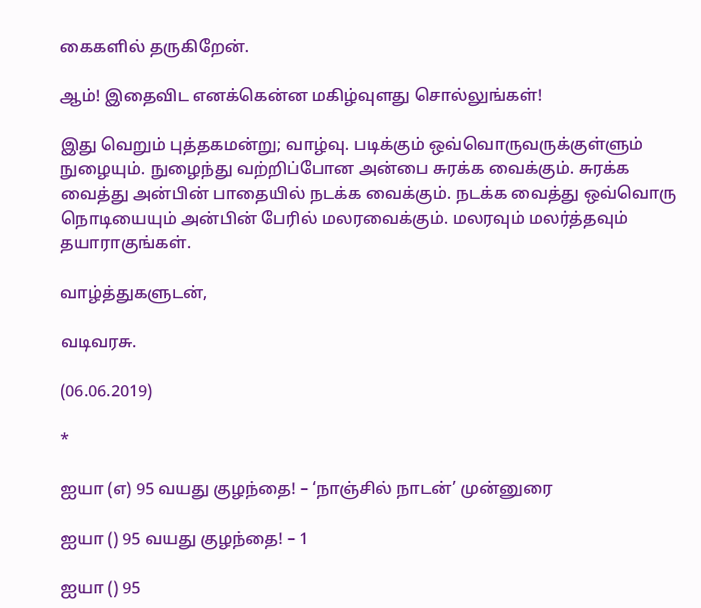கைகளில் தருகிறேன்.

ஆம்! இதைவிட எனக்கென்ன மகிழ்வுளது சொல்லுங்கள்!

இது வெறும் புத்தகமன்று; வாழ்வு. படிக்கும் ஒவ்வொருவருக்குள்ளும் நுழையும். நுழைந்து வற்றிப்போன அன்பை சுரக்க வைக்கும். சுரக்க வைத்து அன்பின் பாதையில் நடக்க வைக்கும். நடக்க வைத்து ஒவ்வொரு நொடியையும் அன்பின் பேரில் மலரவைக்கும். மலரவும் மலர்த்தவும் தயாராகுங்கள்.

வாழ்த்துகளுடன்,

வடிவரசு.

(06.06.2019)

*

ஐயா (எ) 95 வயது குழந்தை! – ‘நாஞ்சில் நாடன்’ முன்னுரை

ஐயா () 95 வயது குழந்தை! – 1

ஐயா () 95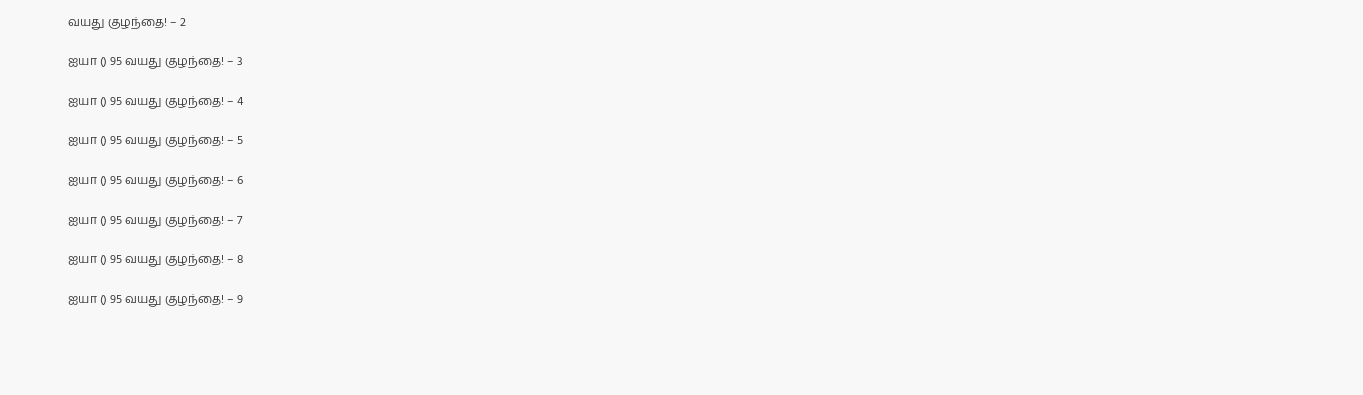வயது குழந்தை! – 2

ஐயா () 95 வயது குழந்தை! – 3

ஐயா () 95 வயது குழந்தை! – 4

ஐயா () 95 வயது குழந்தை! – 5

ஐயா () 95 வயது குழந்தை! – 6

ஐயா () 95 வயது குழந்தை! – 7

ஐயா () 95 வயது குழந்தை! – 8

ஐயா () 95 வயது குழந்தை! – 9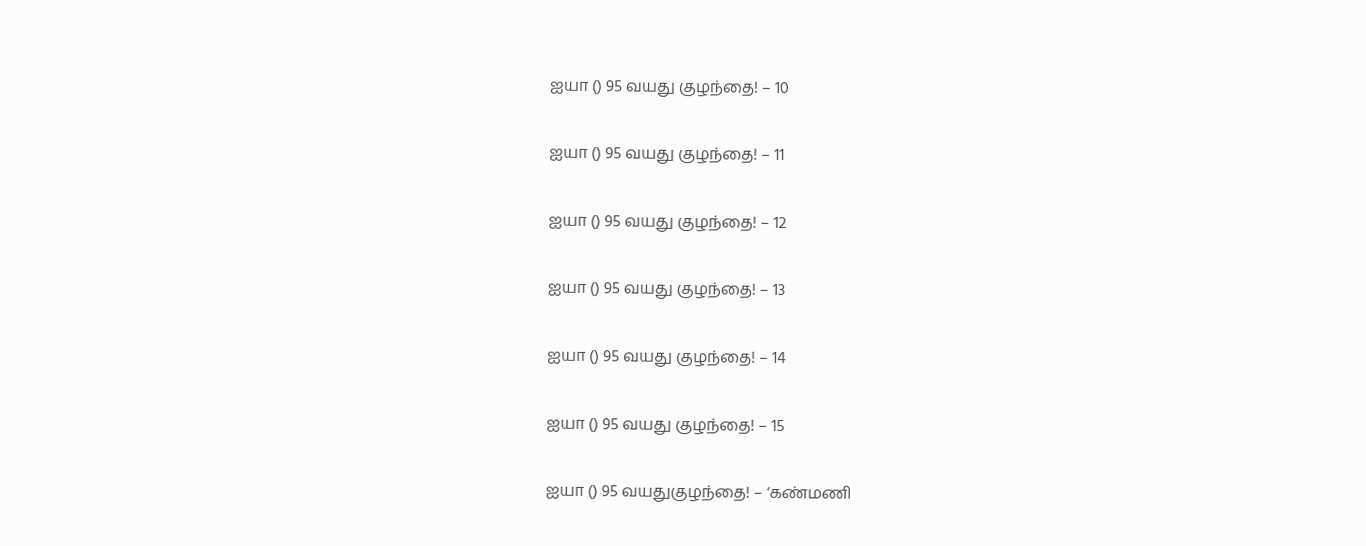ஐயா () 95 வயது குழந்தை! – 10

ஐயா () 95 வயது குழந்தை! – 11

ஐயா () 95 வயது குழந்தை! – 12

ஐயா () 95 வயது குழந்தை! – 13

ஐயா () 95 வயது குழந்தை! – 14

ஐயா () 95 வயது குழந்தை! – 15

ஐயா () 95 வயதுகுழந்தை! – ‘கண்மணி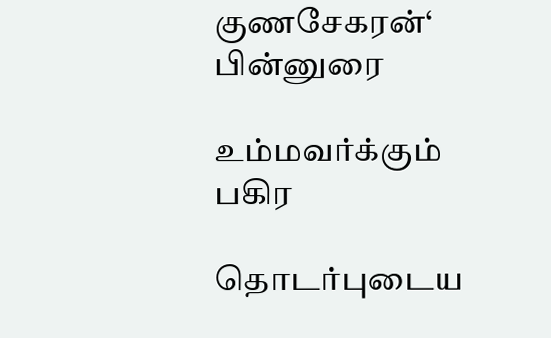குணசேகரன்‘ பின்னுரை

உம்மவர்க்கும் பகிர

தொடர்புடைய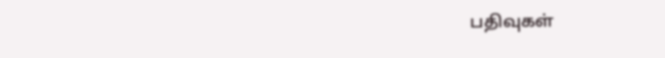பதிவுகள்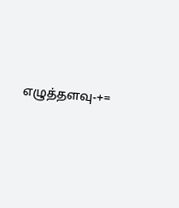எழுத்தளவு-+=